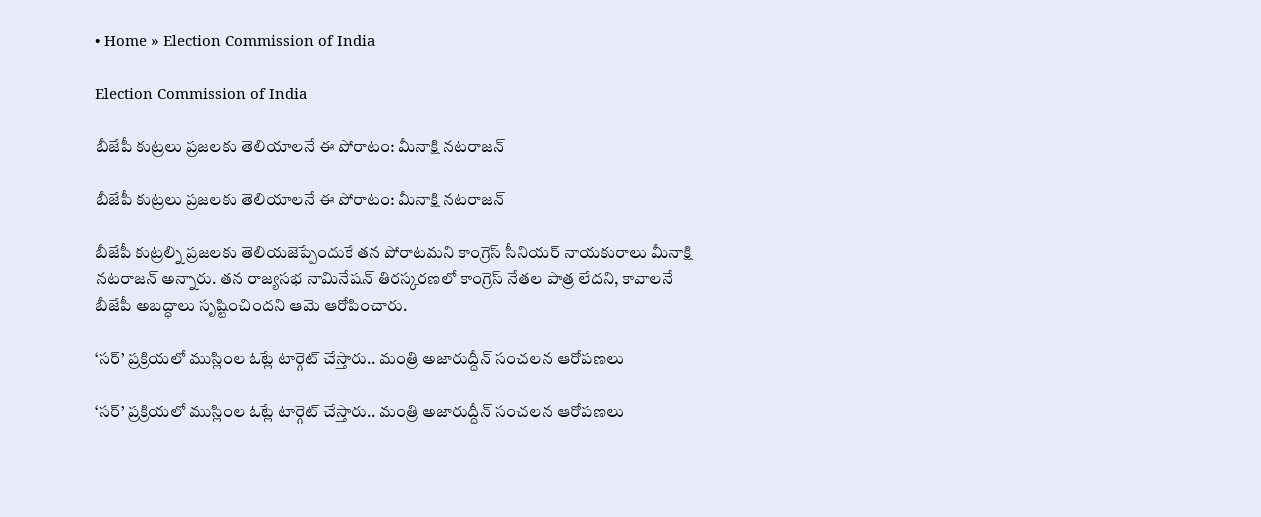• Home » Election Commission of India

Election Commission of India

బీజేపీ కుట్రలు ప్రజలకు తెలియాలనే ఈ పోరాటం: మీనాక్షి నటరాజన్‌

బీజేపీ కుట్రలు ప్రజలకు తెలియాలనే ఈ పోరాటం: మీనాక్షి నటరాజన్‌

బీజేపీ కుట్రల్ని ప్రజలకు తెలియజెప్పేందుకే తన పోరాటమని కాంగ్రెస్‌ సీనియర్‌ నాయకురాలు మీనాక్షి నటరాజన్‌ అన్నారు. తన రాజ్యసభ నామినేషన్‌ తిరస్కరణలో కాంగ్రెస్‌ నేతల పాత్ర లేదని, కావాలనే బీజేపీ అబద్ధాలు సృష్టించిందని ఆమె ఆరోపించారు.

‘సర్’ ప్రక్రియలో ముస్లింల ఓట్లే టార్గెట్ చేస్తారు.. మంత్రి అజారుద్దీన్ సంచలన ఆరోపణలు

‘సర్’ ప్రక్రియలో ముస్లింల ఓట్లే టార్గెట్ చేస్తారు.. మంత్రి అజారుద్దీన్ సంచలన ఆరోపణలు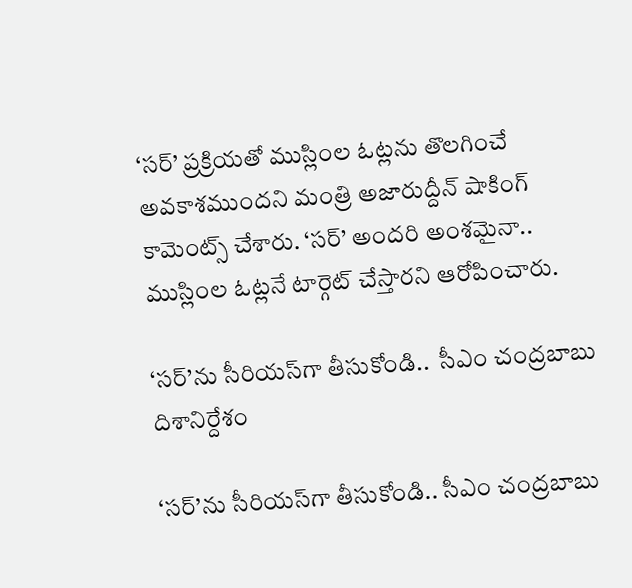‘సర్’ ప్రక్రియతో ముస్లింల ఓట్లను తొలగించే అవకాశముందని మంత్రి అజారుద్దీన్ షాకింగ్ కామెంట్స్ చేశారు. ‘సర్’ అందరి అంశమైనా.. ముస్లింల ఓట్లనే టార్గెట్ చేస్తారని ఆరోపించారు.

‘సర్‌’ను సీరియస్‌గా తీసుకోండి..  సీఎం చంద్రబాబు దిశానిర్దేశం

‘సర్‌’ను సీరియస్‌గా తీసుకోండి.. సీఎం చంద్రబాబు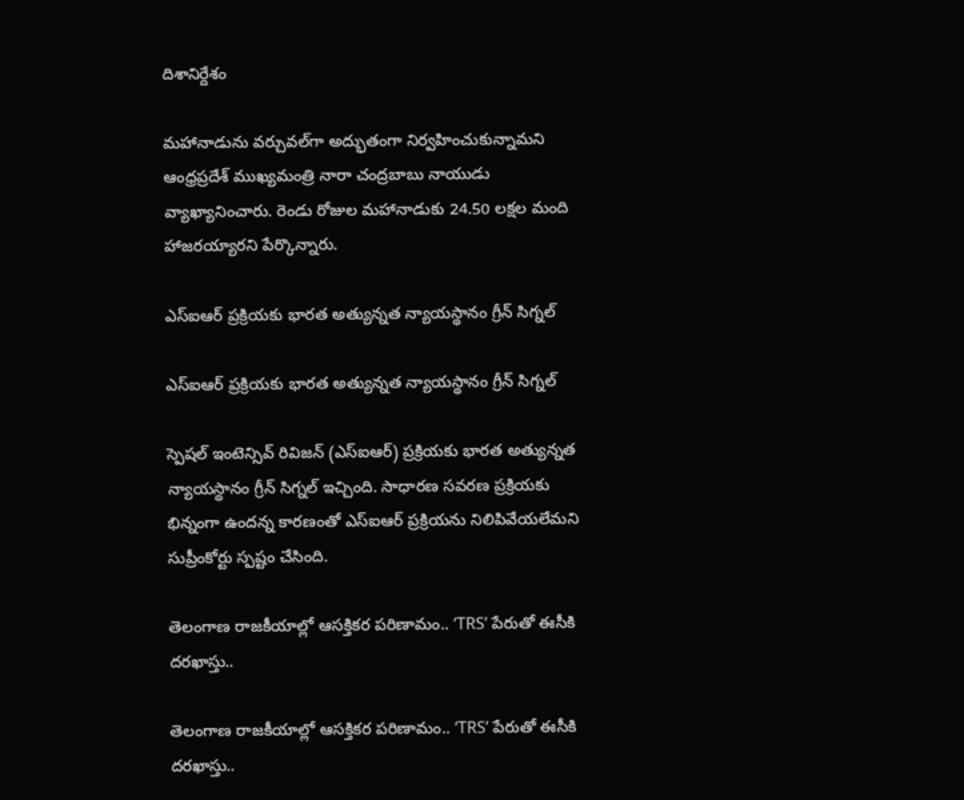దిశానిర్దేశం

మహానాడును వర్చువల్‌గా అద్భుతంగా నిర్వహించుకున్నామని ఆంధ్రప్రదేశ్ ముఖ్యమంత్రి నారా చంద్రబాబు నాయుడు వ్యాఖ్యానించారు. రెండు రోజుల మహానాడుకు 24.50 లక్షల మంది హాజరయ్యారని పేర్కొన్నారు.

ఎస్ఐఆర్ ప్రక్రియకు భారత అత్యున్నత న్యాయస్థానం గ్రీన్ సిగ్నల్

ఎస్ఐఆర్ ప్రక్రియకు భారత అత్యున్నత న్యాయస్థానం గ్రీన్ సిగ్నల్

స్పెషల్ ఇంటెన్సివ్ రివిజన్ (ఎస్ఐఆర్) ప్రక్రియకు భారత అత్యున్నత న్యాయస్థానం గ్రీన్ సిగ్నల్ ఇచ్చింది. సాధారణ సవరణ ప్రక్రియకు భిన్నంగా ఉందన్న కారణంతో ఎస్ఐఆర్ ప్రక్రియను నిలిపివేయలేమని సుప్రీంకోర్టు స్పష్టం చేసింది.

తెలంగాణ రాజకీయాల్లో ఆసక్తికర పరిణామం.. ‘TRS’ పేరుతో ఈసీకి దరఖాస్తు..

తెలంగాణ రాజకీయాల్లో ఆసక్తికర పరిణామం.. ‘TRS’ పేరుతో ఈసీకి దరఖాస్తు..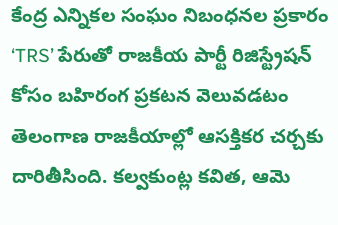కేంద్ర ఎన్నికల సంఘం నిబంధనల ప్రకారం ‘TRS’ పేరుతో రాజకీయ పార్టీ రిజిస్ట్రేషన్ కోసం బహిరంగ ప్రకటన వెలువడటం తెలంగాణ రాజకీయాల్లో ఆసక్తికర చర్చకు దారితీసింది. కల్వకుంట్ల కవిత, ఆమె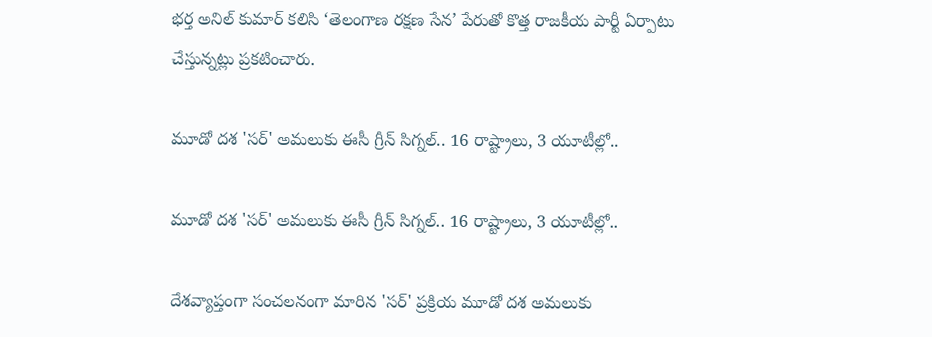భర్త అనిల్ కుమార్ కలిసి ‘తెలంగాణ రక్షణ సేన’ పేరుతో కొత్త రాజకీయ పార్టీ ఏర్పాటు చేస్తున్నట్లు ప్రకటించారు.

మూడో దశ 'సర్' అమలుకు ఈసీ గ్రీన్ సిగ్నల్.. 16 రాష్ట్రాలు, 3 యూటీల్లో..

మూడో దశ 'సర్' అమలుకు ఈసీ గ్రీన్ సిగ్నల్.. 16 రాష్ట్రాలు, 3 యూటీల్లో..

దేశవ్యాప్తంగా సంచలనంగా మారిన 'సర్' ప్రక్రియ మూడో దశ అమలుకు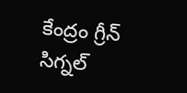కేంద్రం గ్రీన్ సిగ్నల్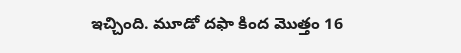ఇచ్చింది. మూడో దఫా కింద మొత్తం 16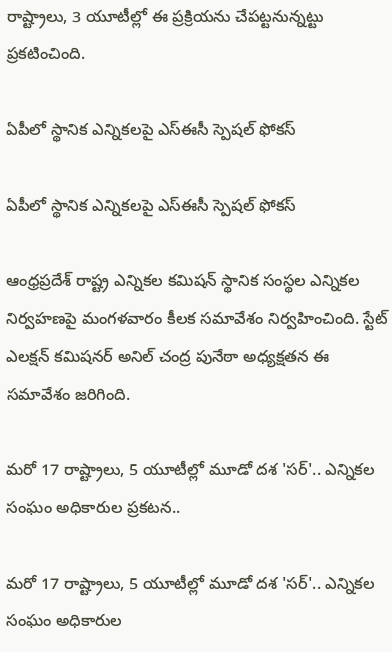రాష్ట్రాలు, 3 యూటీల్లో ఈ ప్రక్రియను చేపట్టనున్నట్టు ప్రకటించింది.

ఏపీలో స్థానిక ఎన్నికలపై ఎస్‌ఈసీ స్పెషల్ ఫోకస్

ఏపీలో స్థానిక ఎన్నికలపై ఎస్‌ఈసీ స్పెషల్ ఫోకస్

ఆంధ్రప్రదేశ్ రాష్ట్ర ఎన్నికల కమిషన్ స్థానిక సంస్థల ఎన్నికల నిర్వహణపై మంగళవారం కీలక సమావేశం నిర్వహించింది. స్టేట్ ఎలక్షన్ కమిషనర్ అనిల్ చంద్ర పునేఠా అధ్యక్షతన ఈ సమావేశం జరిగింది.

మరో 17 రాష్ట్రాలు, 5 యూటీల్లో మూడో దశ 'సర్'.. ఎన్నికల సంఘం అధికారుల ప్రకటన..

మరో 17 రాష్ట్రాలు, 5 యూటీల్లో మూడో దశ 'సర్'.. ఎన్నికల సంఘం అధికారుల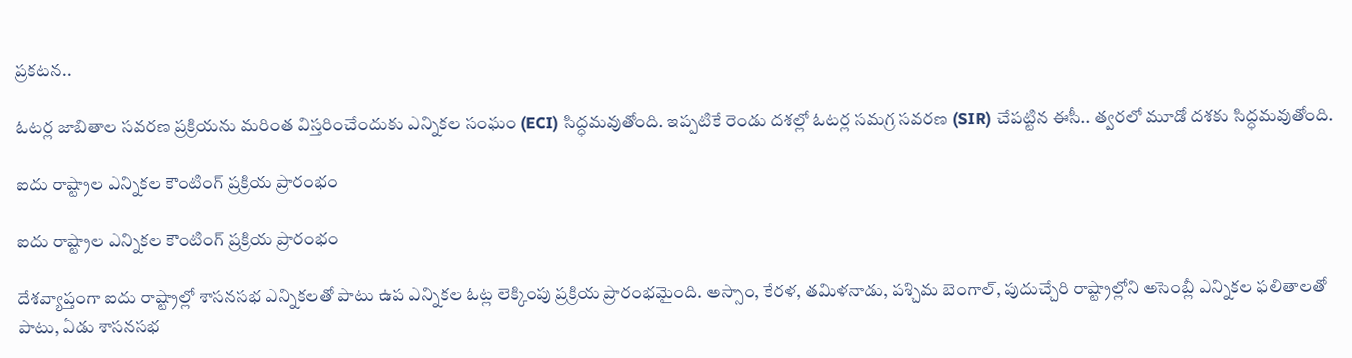ప్రకటన..

ఓటర్ల జాబితాల సవరణ ప్రక్రియను మరింత విస్తరించేందుకు ఎన్నికల సంఘం (ECI) సిద్ధమవుతోంది. ఇప్పటికే రెండు దశల్లో ఓటర్ల సమగ్ర సవరణ (SIR) చేపట్టిన ఈసీ.. త్వరలో మూడో దశకు సిద్ధమవుతోంది.

ఐదు రాష్ట్రాల ఎన్నికల కౌంటింగ్ ప్రక్రియ ప్రారంభం

ఐదు రాష్ట్రాల ఎన్నికల కౌంటింగ్ ప్రక్రియ ప్రారంభం

దేశవ్యాప్తంగా ఐదు రాష్ట్రాల్లో శాసనసభ ఎన్నికలతో పాటు ఉప ఎన్నికల ఓట్ల లెక్కింపు ప్రక్రియ ప్రారంభమైంది. అస్సాం, కేరళ, తమిళనాడు, పశ్చిమ బెంగాల్, పుదుచ్చేరి రాష్ట్రాల్లోని అసెంబ్లీ ఎన్నికల ఫలితాలతో పాటు, ఏడు శాసనసభ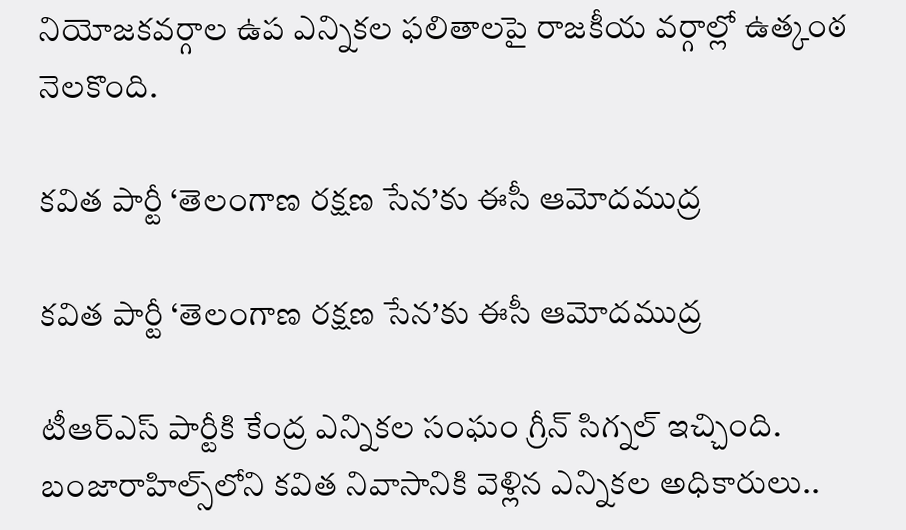నియోజకవర్గాల ఉప ఎన్నికల ఫలితాలపై రాజకీయ వర్గాల్లో ఉత్కంఠ నెలకొంది.

కవిత పార్టీ ‘తెలంగాణ రక్షణ సేన’కు ఈసీ ఆమోదముద్ర

కవిత పార్టీ ‘తెలంగాణ రక్షణ సేన’కు ఈసీ ఆమోదముద్ర

టీఆర్‌ఎస్ పార్టీకి కేంద్ర ఎన్నికల సంఘం గ్రీన్ సిగ్నల్ ఇచ్చింది. బంజారాహిల్స్‌లోని కవిత నివాసానికి వెళ్లిన ఎన్నికల అధికారులు..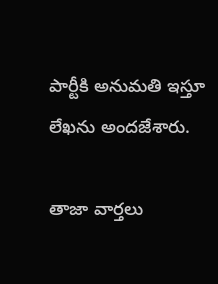పార్టీకి అనుమతి ఇస్తూ లేఖను అందజేశారు.

తాజా వార్తలు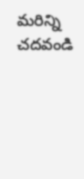మరిన్ని చదవండి